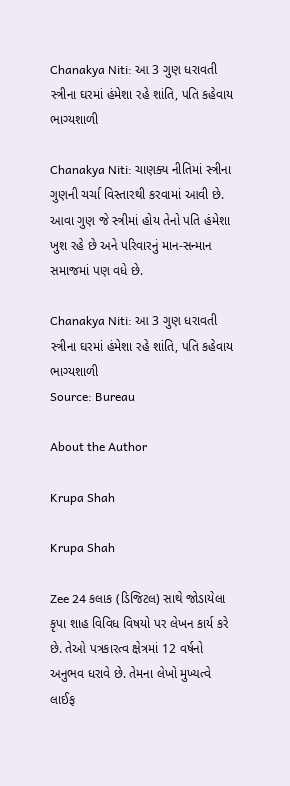Chanakya Niti: આ 3 ગુણ ધરાવતી સ્ત્રીના ઘરમાં હંમેશા રહે શાંતિ, પતિ કહેવાય ભાગ્યશાળી

Chanakya Niti: ચાણક્ય નીતિમાં સ્ત્રીના ગુણની ચર્ચા વિસ્તારથી કરવામાં આવી છે. આવા ગુણ જે સ્ત્રીમાં હોય તેનો પતિ હંમેશા ખુશ રહે છે અને પરિવારનું માન-સન્માન સમાજમાં પણ વધે છે.

Chanakya Niti: આ 3 ગુણ ધરાવતી સ્ત્રીના ઘરમાં હંમેશા રહે શાંતિ, પતિ કહેવાય ભાગ્યશાળી
Source: Bureau

About the Author

Krupa Shah

Krupa Shah

Zee 24 કલાક (ડિજિટલ) સાથે જોડાયેલા કૃપા શાહ વિવિધ વિષયો પર લેખન કાર્ય કરે છે. તેઓ પત્રકારત્વ ક્ષેત્રમાં 12 વર્ષનો અનુભવ ધરાવે છે. તેમના લેખો મુખ્યત્વે લાઈફ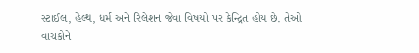સ્ટાઈલ, હેલ્થ, ધર્મ અને રિલેશન જેવા વિષયો પર કેન્દ્રિત હોય છે. તેઓ વાચકોને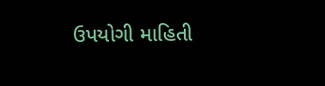ઉપયોગી માહિતી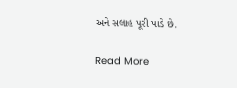અને સલાહ પૂરી પાડે છે.

Read More